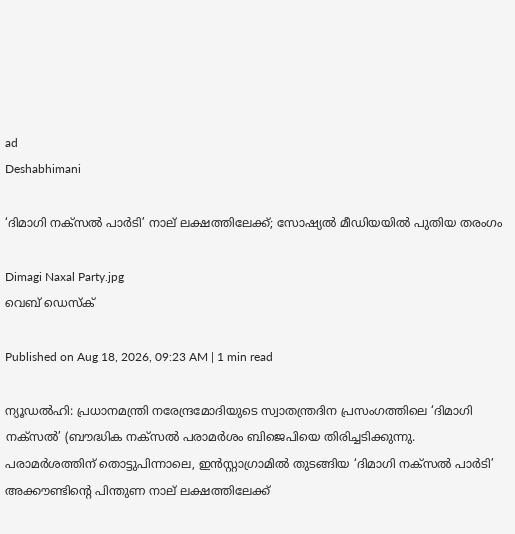ad
Deshabhimani

‘ദിമാഗി നക്‌സൽ പാർടി’ നാല് ലക്ഷത്തിലേക്ക്; സോഷ്യൽ മീഡിയയിൽ പുതിയ തരംഗം

Dimagi Naxal Party.jpg
വെബ് ഡെസ്ക്

Published on Aug 18, 2026, 09:23 AM | 1 min read

ന്യൂഡൽഹി: പ്രധാനമന്ത്രി നരേന്ദ്രമോദിയുടെ സ്വാതന്ത്രദിന പ്രസംഗത്തിലെ ‘ദിമാഗി നക്‌സൽ’ (ബ‍ൗദ്ധിക നക്‌സൽ പരാമർശം ബിജെപിയെ തിരിച്ചടിക്കുന്നു. പരാമർശത്തിന്‌ തൊട്ടുപിന്നാലെ, ഇൻസ്റ്റാഗ്രാമിൽ തുടങ്ങിയ ‘ദിമാഗി നക്‌സൽ പാർടി’ അക്ക‍ൗണ്ടിന്റെ പിന്തുണ നാല് ലക്ഷത്തിലേക്ക്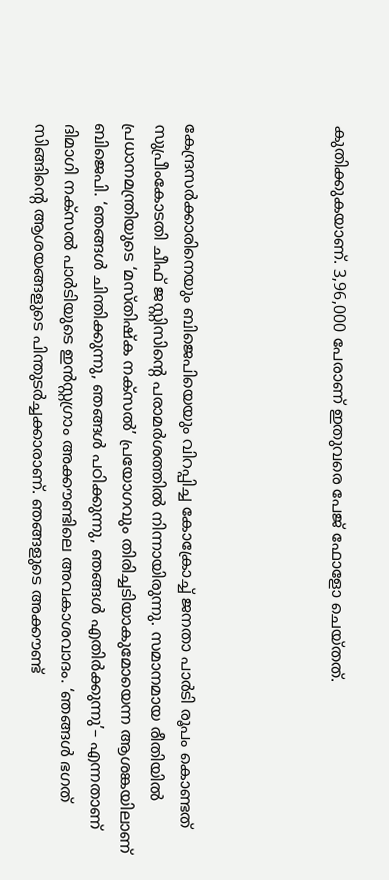കുതിക്കുകയാണ്. 3,96,000 പേരാണ് ഇതുവരെ പേജ് ഫോളോ ചെയ്തത്.




കേന്ദ്രസർക്കാരിനെയും ബിജെപിയെയും വിറപ്പിച്ച കോക്രോച്ച്‌ ജനതാ പാർടി രൂപം കൊണ്ടത്‌ സുപ്രീംകോടതി ചീഫ്‌ ജസ്റ്റിസിന്റെ പരാമർശത്തിൽ നിന്നായിരുന്നു. സമാനമായ രീതിയിൽ പ്രധാനമന്ത്രിയുടെ ‘മസ്‌തിഷ്‌ക നക്‌സൽ’ പ്രയോഗവും തിരിച്ചടിയാകുമോയെന്ന ആശങ്കയിലാണ്‌ ബിജെപി. ‘ഞങ്ങൾ ചിന്തിക്കുന്നു, ഞങ്ങൾ പഠിക്കുന്നു, ഞങ്ങൾ എതിർക്കുന്നു’– എന്നതാണ്‌ ദിമാഗി നക്‌സൽ പാർടിയുടെ ഇൻസ്റ്റഗ്രാം അക്ക‍ൗണ്ടിലെ അവകാശവാദം. ‘ഞങ്ങൾ ഭഗത്‌ സിങ്ങിന്റെ ആശയങ്ങളുടെ പിന്തുടർച്ചക്കാരാണ്‌. ഞങ്ങളുടെ അക്ക‍ൗണ്ട്‌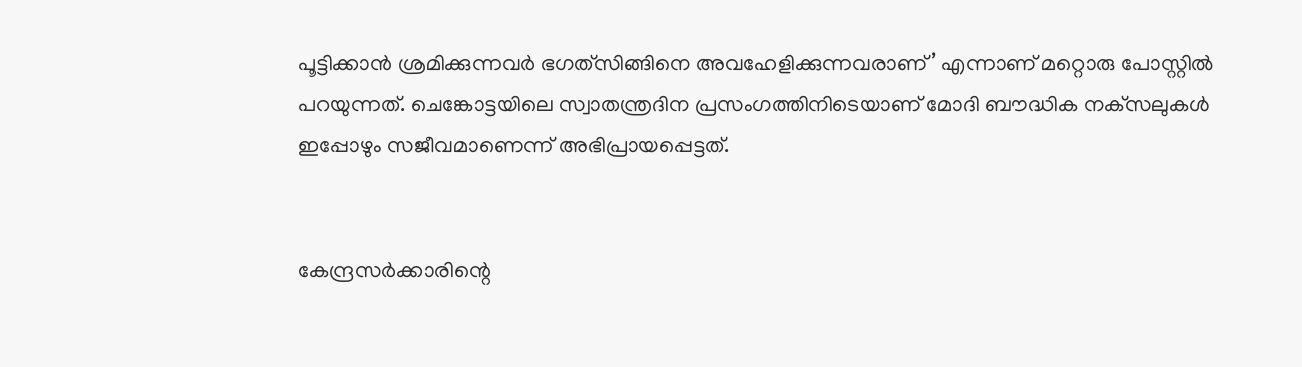പൂട്ടിക്കാൻ ശ്രമിക്കുന്നവർ ഭഗത്‌സിങ്ങിനെ അവഹേളിക്കുന്നവരാണ്‌’ എന്നാണ്‌ മറ്റൊരു പോസ്റ്റിൽ പറയുന്നത്‌. ചെങ്കോട്ടയിലെ സ്വാതന്ത്രദിന പ്രസംഗത്തിനിടെയാണ്‌ മോദി ബ‍ൗദ്ധിക നക്‌സലുകൾ ഇപ്പോഴും സജീവമാണെന്ന്‌ അഭിപ്രായപ്പെട്ടത്‌.


കേന്ദ്രസർക്കാരിന്റെ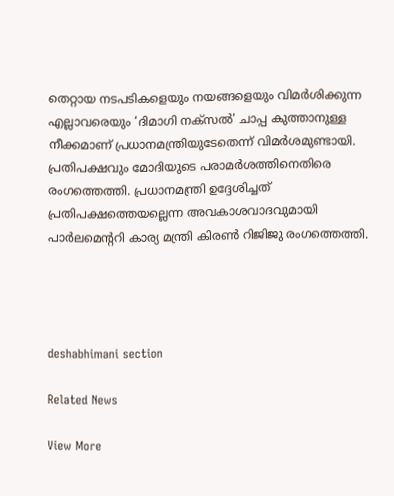തെറ്റായ നടപടികളെയും നയങ്ങളെയും വിമർശിക്കുന്ന എല്ലാവരെയും ‘ദിമാഗി നക്‌സൽ’ ചാപ്പ കുത്താനുള്ള നീക്കമാണ്‌ പ്രധാനമന്ത്രിയുടേതെന്ന്‌ വിമർശമുണ്ടായി. പ്രതിപക്ഷവും മോദിയുടെ പരാമർശത്തിനെതിരെ രംഗത്തെത്തി. പ്രധാനമന്ത്രി ഉദ്ദേശിച്ചത്‌ പ്രതിപക്ഷത്തെയല്ലെന്ന അവകാശവാദവുമായി പാർലമെന്ററി കാര്യ മന്ത്രി കിരൺ റിജിജു രംഗത്തെത്തി.




deshabhimani section

Related News

View More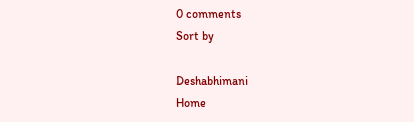0 comments
Sort by

Deshabhimani
Home